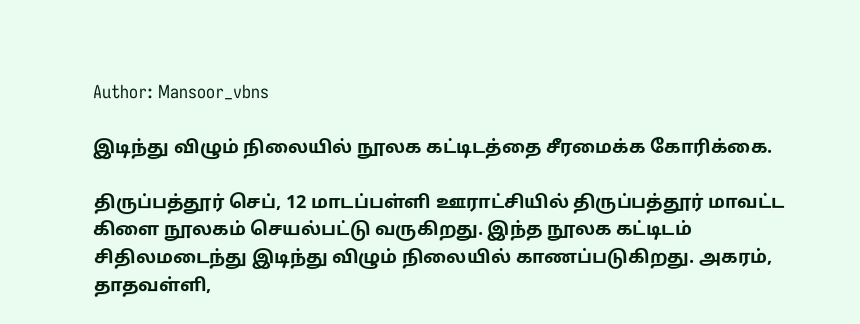Author: Mansoor_vbns

இடிந்து விழும் நிலையில் நூலக கட்டிடத்தை சீரமைக்க கோரிக்கை.

திருப்பத்தூர் செப், 12 மாடப்பள்ளி ஊராட்சியில் திருப்பத்தூர் மாவட்ட கிளை நூலகம் செயல்பட்டு வருகிறது. இந்த நூலக கட்டிடம் சிதிலமடைந்து இடிந்து விழும் நிலையில் காணப்படுகிறது. அகரம், தாதவள்ளி,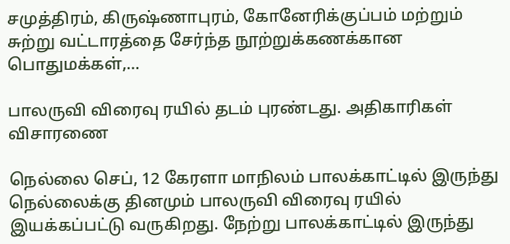சமுத்திரம், கிருஷ்ணாபுரம், கோனேரிக்குப்பம் மற்றும் சுற்று வட்டாரத்தை சேர்ந்த நூற்றுக்கணக்கான பொதுமக்கள்,…

பாலருவி விரைவு ரயில் தடம் புரண்டது. அதிகாரிகள் விசாரணை

நெல்லை செப், 12 கேரளா மாநிலம் பாலக்காட்டில் இருந்து நெல்லைக்கு தினமும் பாலருவி விரைவு ரயில் இயக்கப்பட்டு வருகிறது. நேற்று பாலக்காட்டில் இருந்து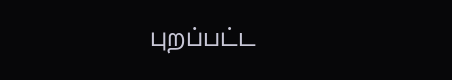புறப்பட்ட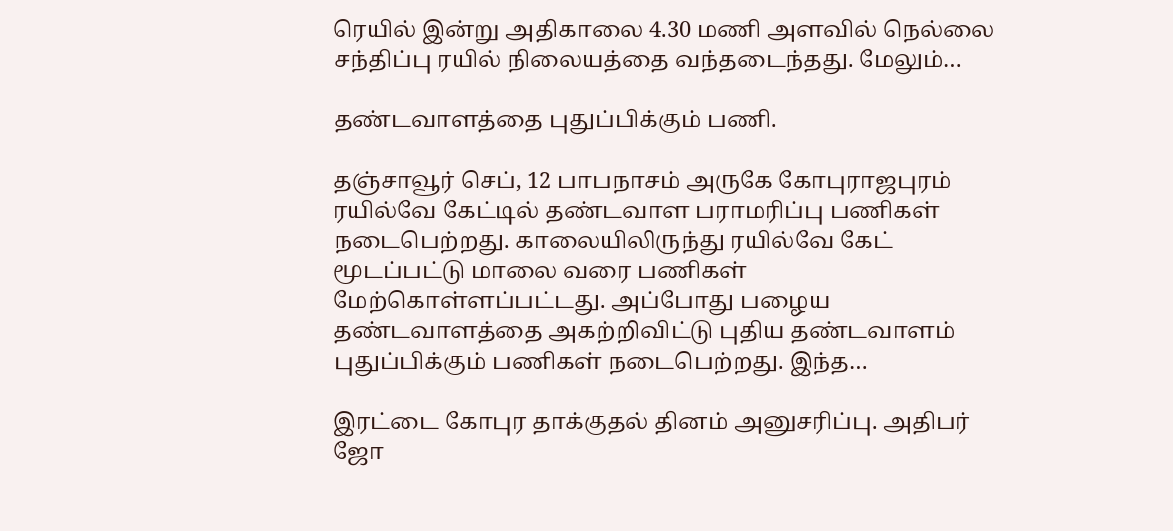ரெயில் இன்று அதிகாலை 4.30 மணி அளவில் நெல்லை சந்திப்பு ரயில் நிலையத்தை வந்தடைந்தது. மேலும்…

தண்டவாளத்தை புதுப்பிக்கும் பணி.

தஞ்சாவூர் செப், 12 பாபநாசம் அருகே கோபுராஜபுரம் ரயில்வே கேட்டில் தண்டவாள பராமரிப்பு பணிகள் நடைபெற்றது. காலையிலிருந்து ரயில்வே கேட் மூடப்பட்டு மாலை வரை பணிகள் மேற்கொள்ளப்பட்டது. அப்போது பழைய தண்டவாளத்தை அகற்றிவிட்டு புதிய தண்டவாளம் புதுப்பிக்கும் பணிகள் நடைபெற்றது. இந்த…

இரட்டை கோபுர தாக்குதல் தினம் அனுசரிப்பு. அதிபர் ஜோ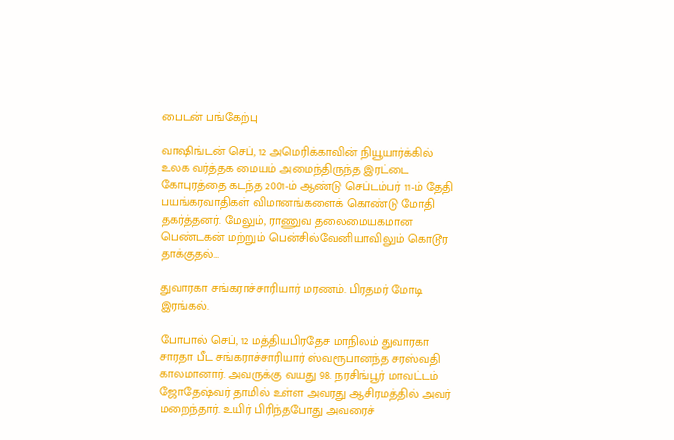பைடன் பங்கேற்பு

வாஷிங்டன் செப், 12 அமெரிக்காவின் நியூயார்க்கில் உலக வர்த்தக மையம் அமைந்திருந்த இரட்டை கோபுரத்தை கடந்த 2001-ம் ஆண்டு செப்டம்பர் 11-ம் தேதி பயங்கரவாதிகள் விமானங்களைக் கொண்டு மோதி தகர்த்தனர். மேலும், ராணுவ தலைமையகமான பெண்டகன் மற்றும் பென்சில்வேனியாவிலும் கொடூர தாக்குதல்…

துவாரகா சங்கராச்சாரியார் மரணம். பிரதமர் மோடி இரங்கல்.

போபால் செப், 12 மத்தியபிரதேச மாநிலம் துவாரகா சாரதா பீட சங்கராச்சாரியார் ஸ்வரூபானந்த சரஸ்வதி காலமானார். அவருக்கு வயது 98. நரசிங்பூர் மாவட்டம் ஜோதேஷ்வர் தாமில் உள்ள அவரது ஆசிரமத்தில் அவர் மறைந்தார். உயிர் பிரிந்தபோது அவரைச்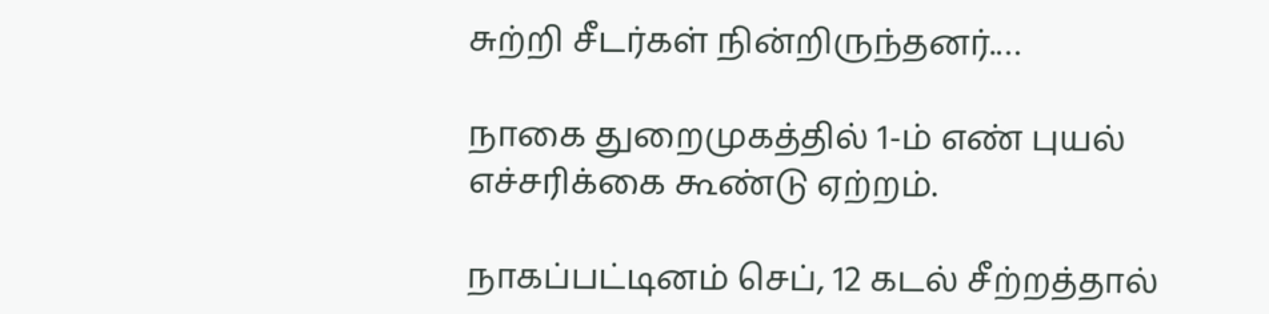சுற்றி சீடர்கள் நின்றிருந்தனர்.…

நாகை துறைமுகத்தில் 1-ம் எண் புயல் எச்சரிக்கை கூண்டு ஏற்றம்.

நாகப்பட்டினம் செப், 12 கடல் சீற்றத்தால்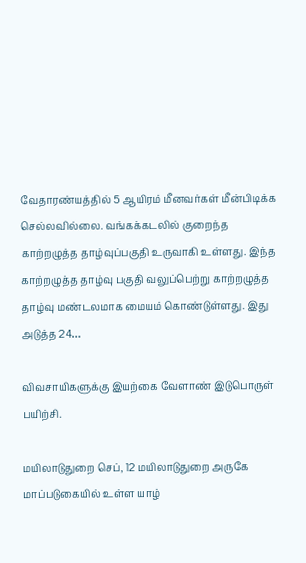வேதாரண்யத்தில் 5 ஆயிரம் மீனவர்கள் மீன்பிடிக்க செல்லவில்லை. வங்கக்கடலில் குறைந்த காற்றழுத்த தாழ்வுப்பகுதி உருவாகி உள்ளது. இந்த காற்றழுத்த தாழ்வு பகுதி வலுப்பெற்று காற்றழுத்த தாழ்வு மண்டலமாக மையம் கொண்டுள்ளது. இது அடுத்த 24…

விவசாயிகளுக்கு இயற்கை வேளாண் இடுபொருள் பயிற்சி.

மயிலாடுதுறை செப், 12 மயிலாடுதுறை அருகே மாப்படுகையில் உள்ள யாழ்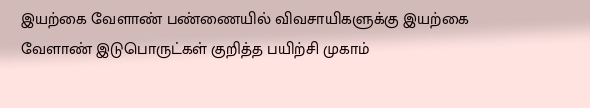இயற்கை வேளாண் பண்ணையில் விவசாயிகளுக்கு இயற்கை வேளாண் இடுபொருட்கள் குறித்த பயிற்சி முகாம்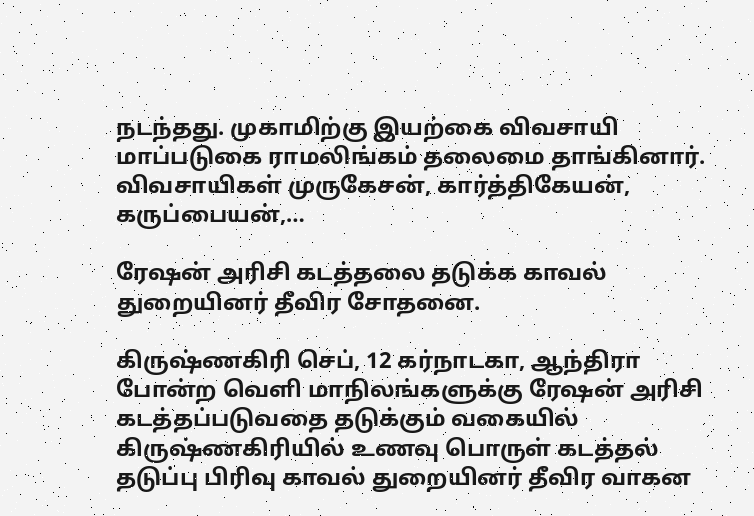நடந்தது. முகாமிற்கு இயற்கை விவசாயி மாப்படுகை ராமலிங்கம் தலைமை தாங்கினார். விவசாயிகள் முருகேசன், கார்த்திகேயன், கருப்பையன்,…

ரேஷன் அரிசி கடத்தலை தடுக்க காவல் துறையினர் தீவிர சோதனை.

கிருஷ்ணகிரி செப், 12 கர்நாடகா, ஆந்திரா போன்ற வெளி மாநிலங்களுக்கு ரேஷன் அரிசி கடத்தப்படுவதை தடுக்கும் வகையில் கிருஷ்ணகிரியில் உணவு பொருள் கடத்தல் தடுப்பு பிரிவு காவல் துறையினர் தீவிர வாகன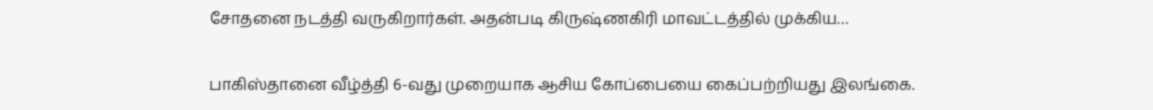சோதனை நடத்தி வருகிறார்கள். அதன்படி கிருஷ்ணகிரி மாவட்டத்தில் முக்கிய…

பாகிஸ்தானை வீழ்த்தி 6-வது முறையாக ஆசிய கோப்பையை கைப்பற்றியது இலங்கை.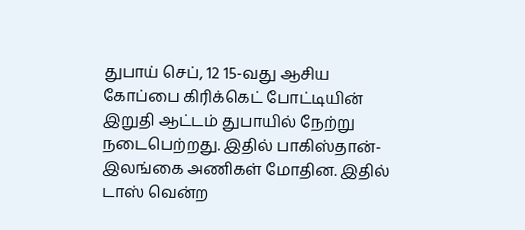துபாய்‌ செப், 12 15-வது ஆசிய கோப்பை கிரிக்கெட் போட்டியின் இறுதி ஆட்டம் துபாயில் நேற்று நடைபெற்றது. இதில் பாகிஸ்தான்- இலங்கை அணிகள் மோதின. இதில் டாஸ் வென்ற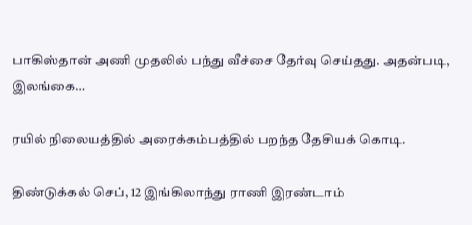பாகிஸ்தான் அணி முதலில் பந்து வீச்சை தேர்வு செய்தது. அதன்படி, இலங்கை…

ரயில் நிலையத்தில் அரைக்கம்பத்தில் பறந்த தேசியக் கொடி.

திண்டுக்கல் செப், 12 இங்கிலாந்து ராணி இரண்டாம்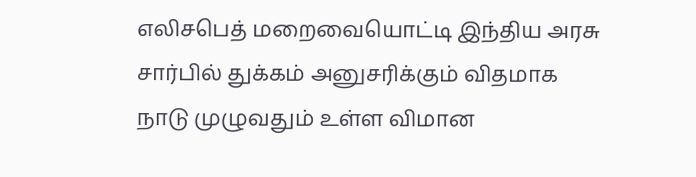எலிசபெத் மறைவையொட்டி இந்திய அரசு சார்பில் துக்கம் அனுசரிக்கும் விதமாக நாடு முழுவதும் உள்ள விமான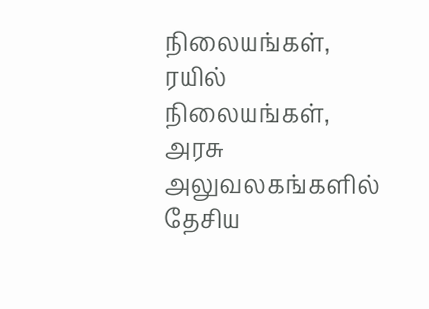நிலையங்கள், ரயில் நிலையங்கள், அரசு அலுவலகங்களில் தேசிய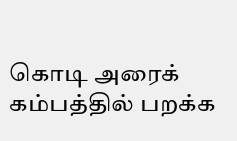கொடி அரைக் கம்பத்தில் பறக்க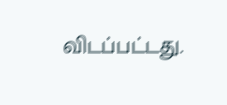விடப்பட்டது.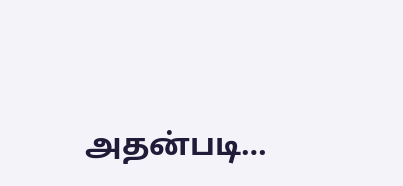அதன்படி…